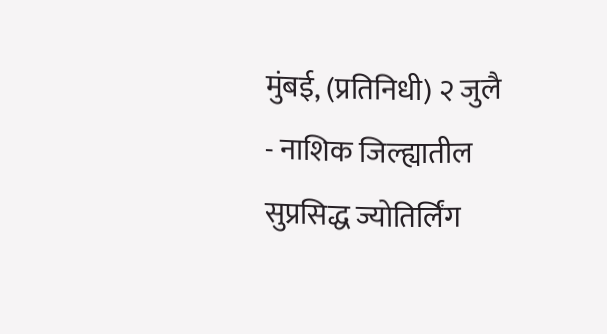मुंबई, (प्रतिनिधी) २ जुलै - नाशिक जिल्ह्यातील सुप्रसिद्ध ज्योतिर्लिंग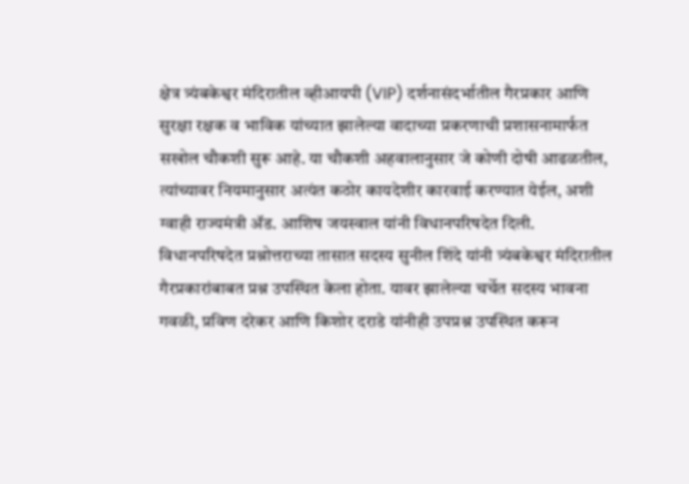क्षेत्र त्र्यंबकेश्वर मंदिरातील व्हीआयपी (VIP) दर्शनासंदर्भातील गैरप्रकार आणि सुरक्षा रक्षक व भाविक यांच्यात झालेल्या वादाच्या प्रकरणाची प्रशासनामार्फत सखोल चौकशी सुरू आहे. या चौकशी अहवालानुसार जे कोणी दोषी आढळतील, त्यांच्यावर नियमानुसार अत्यंत कठोर कायदेशीर कारवाई करण्यात येईल, अशी ग्वाही राज्यमंत्री ॲड. आशिष जयस्वाल यांनी विधानपरिषदेत दिली.
विधानपरिषदेत प्रश्नोत्तराच्या तासात सदस्य सुनील शिंदे यांनी त्र्यंबकेश्वर मंदिरातील गैरप्रकारांबाबत प्रश्न उपस्थित केला होता. यावर झालेल्या चर्चेत सदस्य भावना गवळी, प्रविण दरेकर आणि किशोर दराडे यांनीही उपप्रश्न उपस्थित करून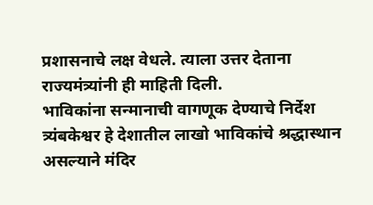प्रशासनाचे लक्ष वेधले. त्याला उत्तर देताना राज्यमंत्र्यांनी ही माहिती दिली.
भाविकांना सन्मानाची वागणूक देण्याचे निर्देश
त्र्यंबकेश्वर हे देशातील लाखो भाविकांचे श्रद्धास्थान असल्याने मंदिर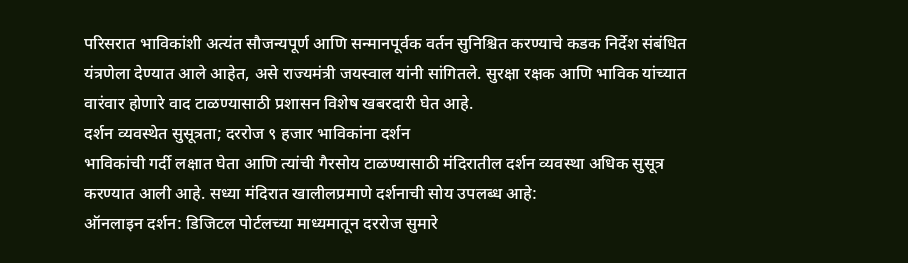परिसरात भाविकांशी अत्यंत सौजन्यपूर्ण आणि सन्मानपूर्वक वर्तन सुनिश्चित करण्याचे कडक निर्देश संबंधित यंत्रणेला देण्यात आले आहेत, असे राज्यमंत्री जयस्वाल यांनी सांगितले. सुरक्षा रक्षक आणि भाविक यांच्यात वारंवार होणारे वाद टाळण्यासाठी प्रशासन विशेष खबरदारी घेत आहे.
दर्शन व्यवस्थेत सुसूत्रता; दररोज ९ हजार भाविकांना दर्शन
भाविकांची गर्दी लक्षात घेता आणि त्यांची गैरसोय टाळण्यासाठी मंदिरातील दर्शन व्यवस्था अधिक सुसूत्र करण्यात आली आहे. सध्या मंदिरात खालीलप्रमाणे दर्शनाची सोय उपलब्ध आहे:
ऑनलाइन दर्शन: डिजिटल पोर्टलच्या माध्यमातून दररोज सुमारे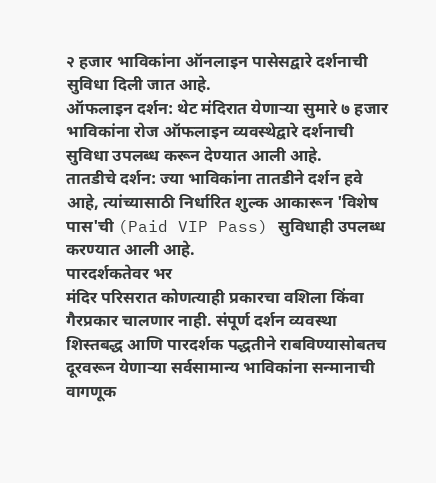२ हजार भाविकांना ऑनलाइन पासेसद्वारे दर्शनाची सुविधा दिली जात आहे.
ऑफलाइन दर्शन: थेट मंदिरात येणाऱ्या सुमारे ७ हजार भाविकांना रोज ऑफलाइन व्यवस्थेद्वारे दर्शनाची सुविधा उपलब्ध करून देण्यात आली आहे.
तातडीचे दर्शन: ज्या भाविकांना तातडीने दर्शन हवे आहे, त्यांच्यासाठी निर्धारित शुल्क आकारून 'विशेष पास'ची (Paid VIP Pass) सुविधाही उपलब्ध करण्यात आली आहे.
पारदर्शकतेवर भर
मंदिर परिसरात कोणत्याही प्रकारचा वशिला किंवा गैरप्रकार चालणार नाही. संपूर्ण दर्शन व्यवस्था शिस्तबद्ध आणि पारदर्शक पद्धतीने राबविण्यासोबतच दूरवरून येणाऱ्या सर्वसामान्य भाविकांना सन्मानाची वागणूक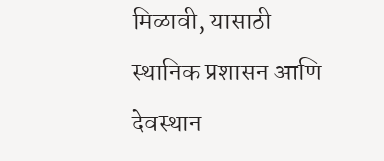मिळावी, यासाठी स्थानिक प्रशासन आणि देवस्थान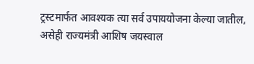ट्रस्टमार्फत आवश्यक त्या सर्व उपाययोजना केल्या जातील, असेही राज्यमंत्री आशिष जयस्वाल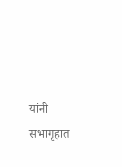यांनी सभागृहात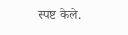स्पष्ट केले.